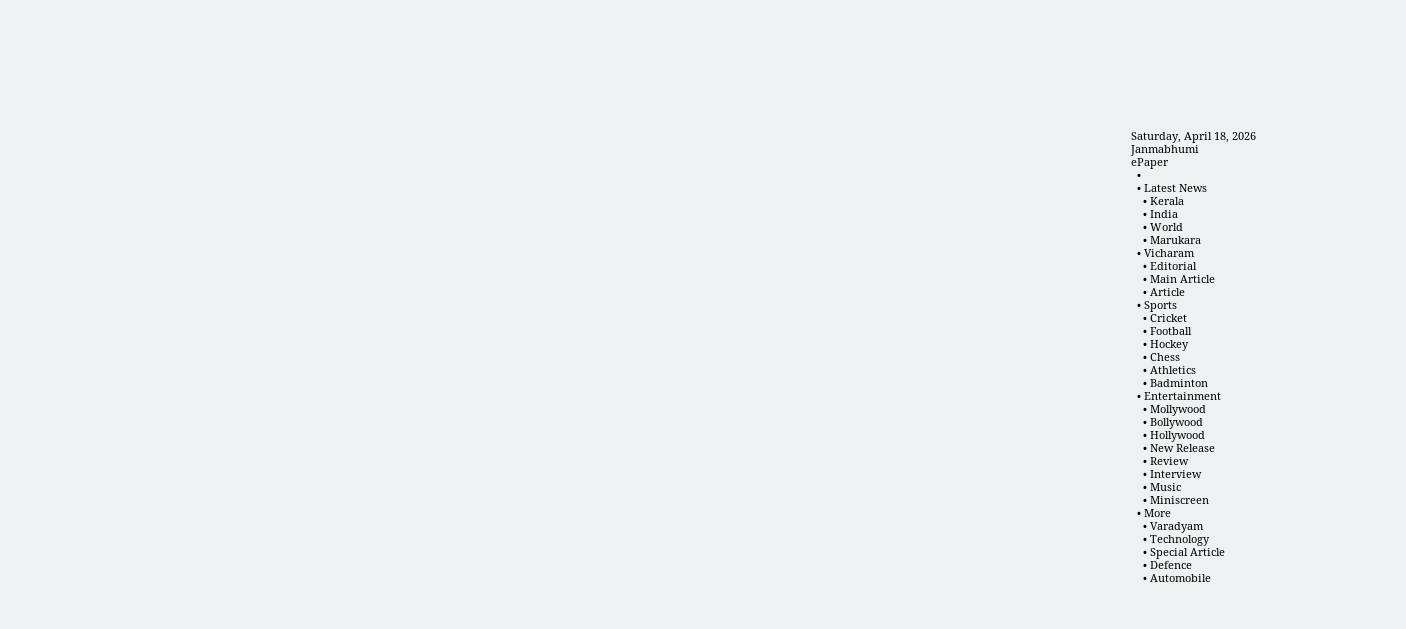Saturday, April 18, 2026
Janmabhumi
ePaper
  •
  • Latest News
    • Kerala
    • India
    • World
    • Marukara
  • Vicharam
    • Editorial
    • Main Article
    • Article
  • Sports
    • Cricket
    • Football
    • Hockey
    • Chess
    • Athletics
    • Badminton
  • Entertainment
    • Mollywood
    • Bollywood
    • Hollywood
    • New Release
    • Review
    • Interview
    • Music
    • Miniscreen
  • More
    • Varadyam
    • Technology
    • Special Article
    • Defence
    • Automobile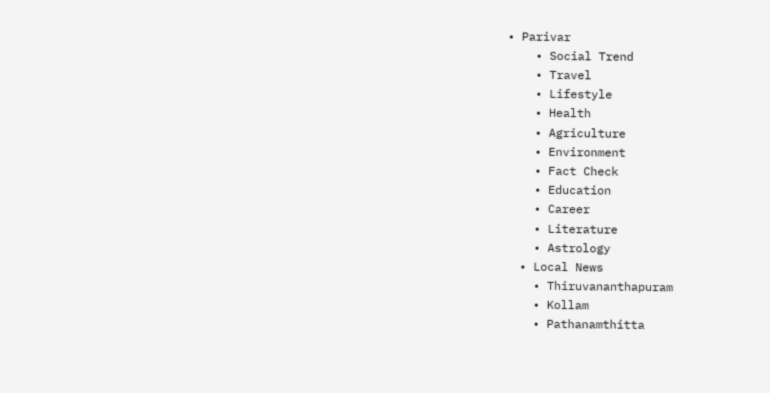• Parivar
    • Social Trend
    • Travel
    • Lifestyle
    • Health
    • Agriculture
    • Environment
    • Fact Check
    • Education
    • Career
    • Literature
    • Astrology
  • Local News
    • Thiruvananthapuram
    • Kollam
    • Pathanamthitta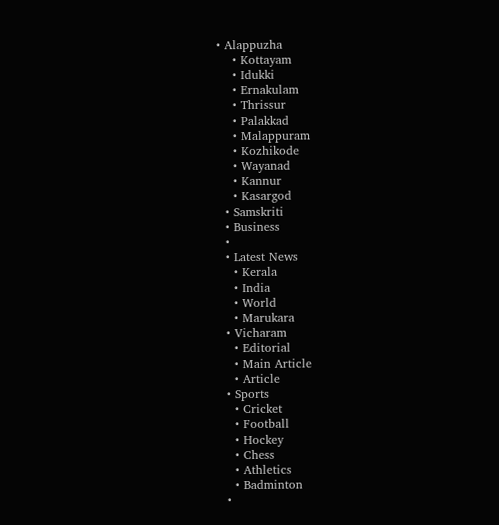• Alappuzha
    • Kottayam
    • Idukki
    • Ernakulam
    • Thrissur
    • Palakkad
    • Malappuram
    • Kozhikode
    • Wayanad
    • Kannur
    • Kasargod
  • Samskriti
  • Business
  •
  • Latest News
    • Kerala
    • India
    • World
    • Marukara
  • Vicharam
    • Editorial
    • Main Article
    • Article
  • Sports
    • Cricket
    • Football
    • Hockey
    • Chess
    • Athletics
    • Badminton
  •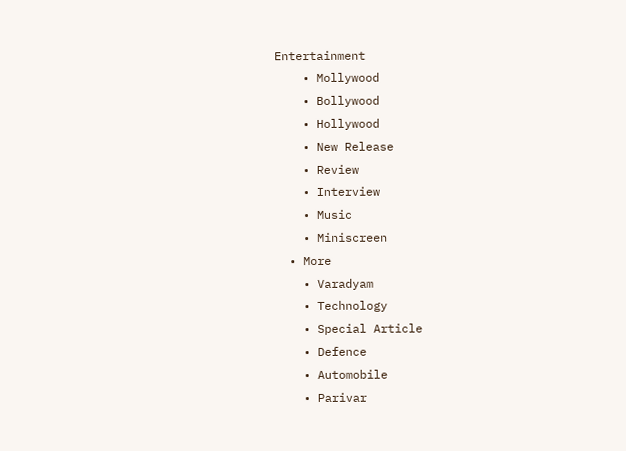Entertainment
    • Mollywood
    • Bollywood
    • Hollywood
    • New Release
    • Review
    • Interview
    • Music
    • Miniscreen
  • More
    • Varadyam
    • Technology
    • Special Article
    • Defence
    • Automobile
    • Parivar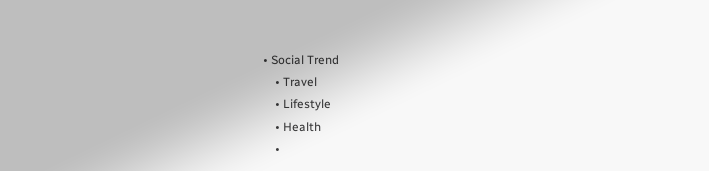• Social Trend
    • Travel
    • Lifestyle
    • Health
    •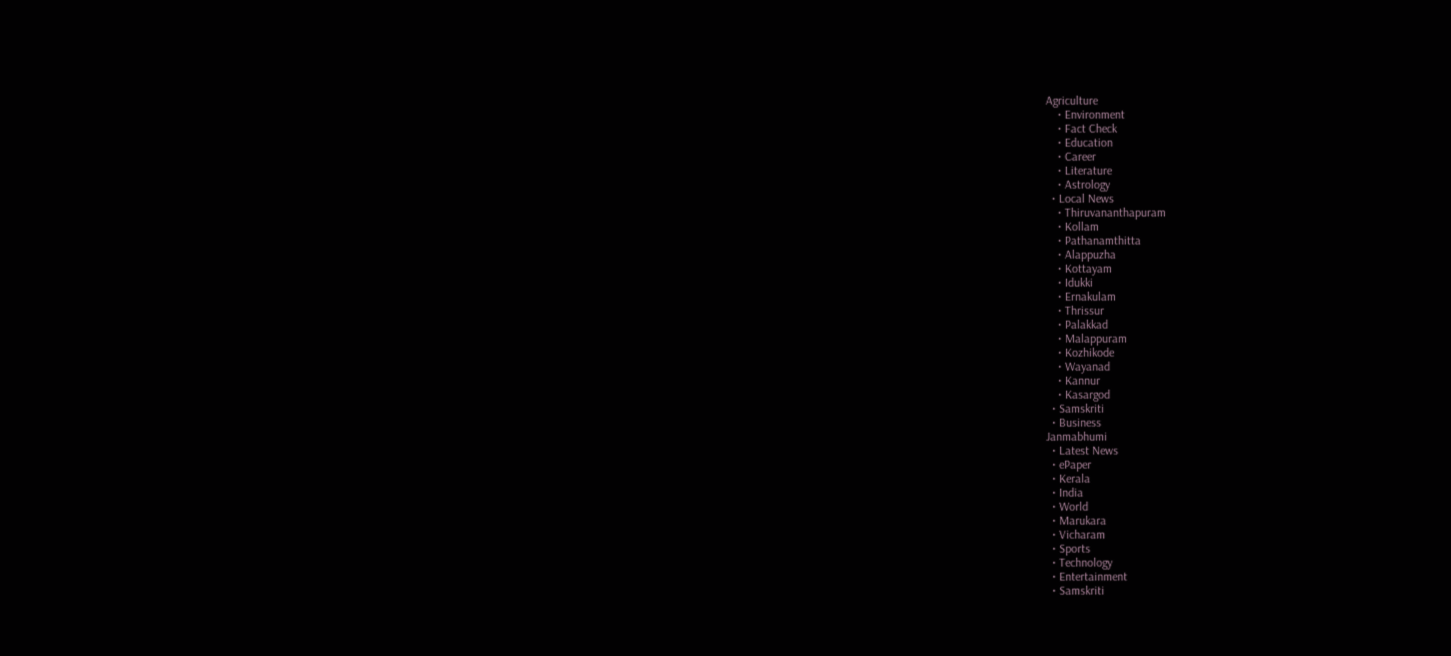Agriculture
    • Environment
    • Fact Check
    • Education
    • Career
    • Literature
    • Astrology
  • Local News
    • Thiruvananthapuram
    • Kollam
    • Pathanamthitta
    • Alappuzha
    • Kottayam
    • Idukki
    • Ernakulam
    • Thrissur
    • Palakkad
    • Malappuram
    • Kozhikode
    • Wayanad
    • Kannur
    • Kasargod
  • Samskriti
  • Business
Janmabhumi
  • Latest News
  • ePaper
  • Kerala
  • India
  • World
  • Marukara
  • Vicharam
  • Sports
  • Technology
  • Entertainment
  • Samskriti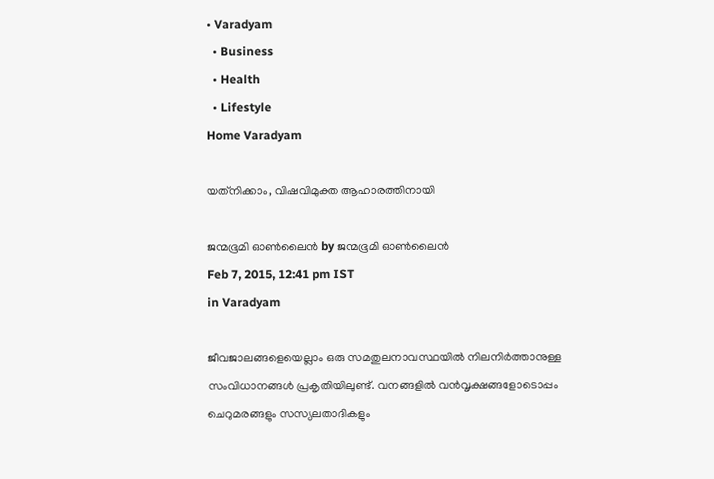• Varadyam
  • Business
  • Health
  • Lifestyle
Home Varadyam

യത്‌നിക്കാം, വിഷവിമുക്ത ആഹാരത്തിനായി

ജന്മഭൂമി ഓണ്‍ലൈന്‍ by ജന്മഭൂമി ഓണ്‍ലൈന്‍
Feb 7, 2015, 12:41 pm IST
in Varadyam

ജീവജാലങ്ങളെയെല്ലാം ഒരു സമതുലനാവസ്ഥയില്‍ നിലനിര്‍ത്താനുള്ള സംവിധാനങ്ങള്‍ പ്രകൃതിയിലുണ്ട്. വനങ്ങളില്‍ വന്‍വൃക്ഷങ്ങളോടൊപ്പം ചെറുമരങ്ങളും സസ്യലതാദികളും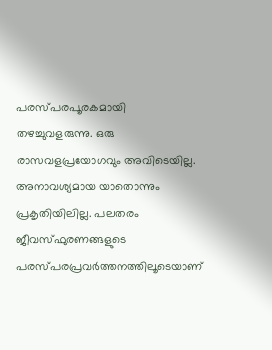പരസ്പരപൂരകമായി തഴച്ചുവളരുന്നു. ഒരു രാസവളപ്രയോഗവും അവിടെയില്ല. അനാവശ്യമായ യാതൊന്നും പ്രകൃതിയിലില്ല. പലതരം ജീവസ്ഫുരണങ്ങളുടെ പരസ്പരപ്രവര്‍ത്തനത്തിലൂടെയാണ്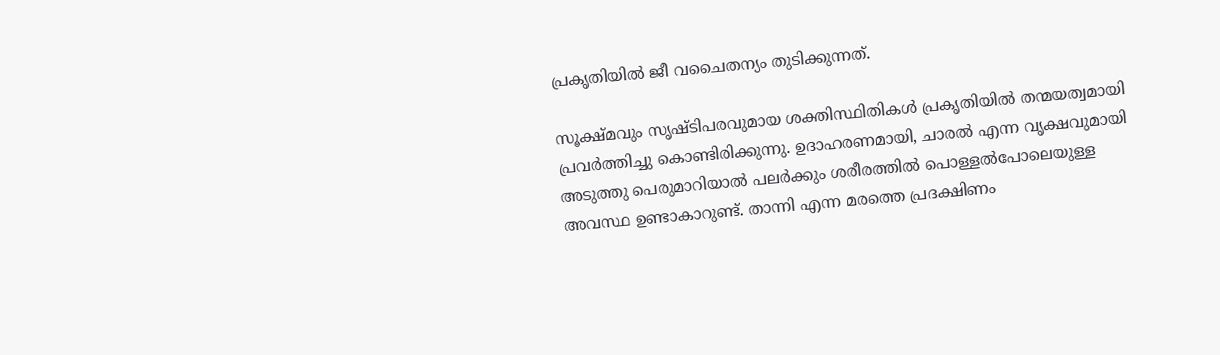പ്രകൃതിയില്‍ ജീ വചൈതന്യം തുടിക്കുന്നത്.

സൂക്ഷ്മവും സൃഷ്ടിപരവുമായ ശക്തിസ്ഥിതികള്‍ പ്രകൃതിയില്‍ തന്മയത്വമായി പ്രവര്‍ത്തിച്ചു കൊണ്ടിരിക്കുന്നു. ഉദാഹരണമായി, ചാരല്‍ എന്ന വൃക്ഷവുമായി അടുത്തു പെരുമാറിയാല്‍ പലര്‍ക്കും ശരീരത്തില്‍ പൊള്ളല്‍പോലെയുള്ള അവസ്ഥ ഉണ്ടാകാറുണ്ട്. താന്നി എന്ന മരത്തെ പ്രദക്ഷിണം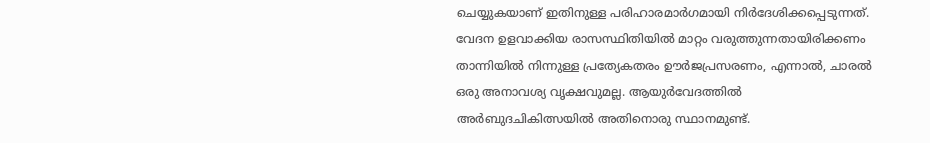ചെയ്യുകയാണ് ഇതിനുള്ള പരിഹാരമാര്‍ഗമായി നിര്‍ദേശിക്കപ്പെടുന്നത്. വേദന ഉളവാക്കിയ രാസസ്ഥിതിയില്‍ മാറ്റം വരുത്തുന്നതായിരിക്കണം താന്നിയില്‍ നിന്നുള്ള പ്രത്യേകതരം ഊര്‍ജപ്രസരണം, എന്നാല്‍, ചാരല്‍ ഒരു അനാവശ്യ വൃക്ഷവുമല്ല. ആയുര്‍വേദത്തില്‍ അര്‍ബുദചികിത്സയില്‍ അതിനൊരു സ്ഥാനമുണ്ട്.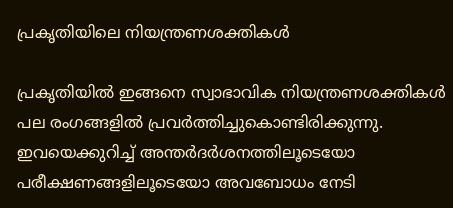പ്രകൃതിയിലെ നിയന്ത്രണശക്തികള്‍

പ്രകൃതിയില്‍ ഇങ്ങനെ സ്വാഭാവിക നിയന്ത്രണശക്തികള്‍ പല രംഗങ്ങളില്‍ പ്രവര്‍ത്തിച്ചുകൊണ്ടിരിക്കുന്നു. ഇവയെക്കുറിച്ച് അന്തര്‍ദര്‍ശനത്തിലൂടെയോ പരീക്ഷണങ്ങളിലൂടെയോ അവബോധം നേടി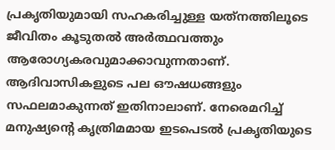പ്രകൃതിയുമായി സഹകരിച്ചുള്ള യത്‌നത്തിലൂടെ ജീവിതം കൂടുതല്‍ അര്‍ത്ഥവത്തും ആരോഗ്യകരവുമാക്കാവുന്നതാണ്. ആദിവാസികളുടെ പല ഔഷധങ്ങളും സഫലമാകുന്നത് ഇതിനാലാണ്. നേരെമറിച്ച് മനുഷ്യന്റെ കൃത്രിമമായ ഇടപെടല്‍ പ്രകൃതിയുടെ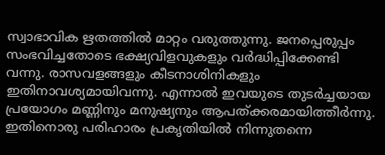സ്വാഭാവിക ഋതത്തില്‍ മാറ്റം വരുത്തുന്നു. ജനപ്പെരുപ്പം സംഭവിച്ചതോടെ ഭക്ഷ്യവിളവുകളും വര്‍ദ്ധിപ്പിക്കേണ്ടി വന്നു. രാസവളങ്ങളും കീടനാശിനികളും ഇതിനാവശ്യമായിവന്നു. എന്നാല്‍ ഇവയുടെ തുടര്‍ച്ചയായ പ്രയോഗം മണ്ണിനും മനുഷ്യനും ആപത്ക്കരമായിത്തീര്‍ന്നു. ഇതിനൊരു പരിഹാരം പ്രകൃതിയില്‍ നിന്നുതന്നെ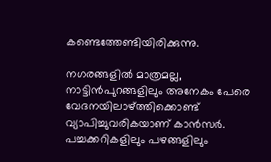കണ്ടെത്തേണ്ടിയിരിക്കുന്നു.

നഗരങ്ങളില്‍ മാത്രമല്ല, നാട്ടിന്‍പുറങ്ങളിലും അനേകം പേരെ വേദനയിലാഴ്‌ത്തിക്കൊണ്ട് വ്യാപിച്ചുവരികയാണ് കാന്‍സര്‍. പച്ചക്കറികളിലും പഴങ്ങളിലും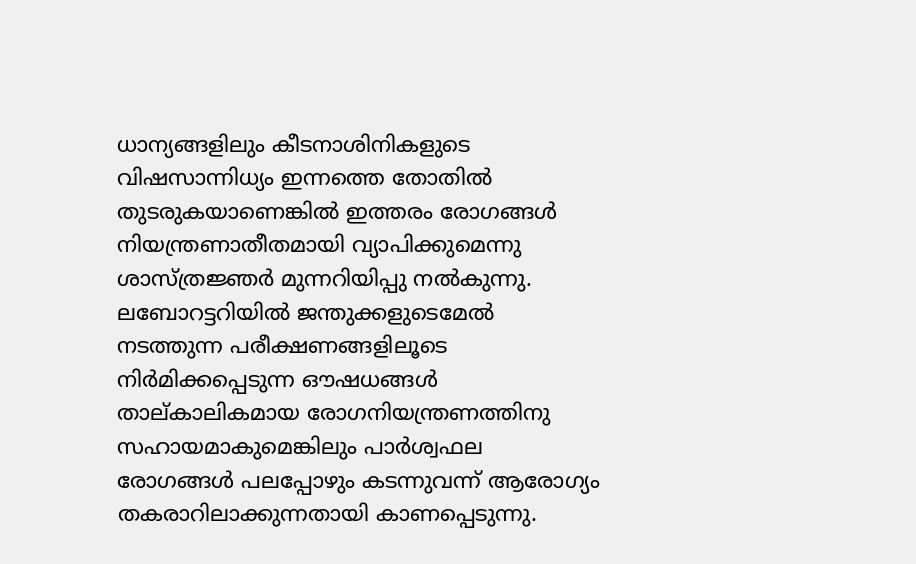ധാന്യങ്ങളിലും കീടനാശിനികളുടെ വിഷസാന്നിധ്യം ഇന്നത്തെ തോതില്‍ തുടരുകയാണെങ്കില്‍ ഇത്തരം രോഗങ്ങള്‍ നിയന്ത്രണാതീതമായി വ്യാപിക്കുമെന്നു ശാസ്ത്രജ്ഞര്‍ മുന്നറിയിപ്പു നല്‍കുന്നു. ലബോറട്ടറിയില്‍ ജന്തുക്കളുടെമേല്‍ നടത്തുന്ന പരീക്ഷണങ്ങളിലൂടെ നിര്‍മിക്കപ്പെടുന്ന ഔഷധങ്ങള്‍ താല്കാലികമായ രോഗനിയന്ത്രണത്തിനു സഹായമാകുമെങ്കിലും പാര്‍ശ്വഫല രോഗങ്ങള്‍ പലപ്പോഴും കടന്നുവന്ന് ആരോഗ്യം തകരാറിലാക്കുന്നതായി കാണപ്പെടുന്നു.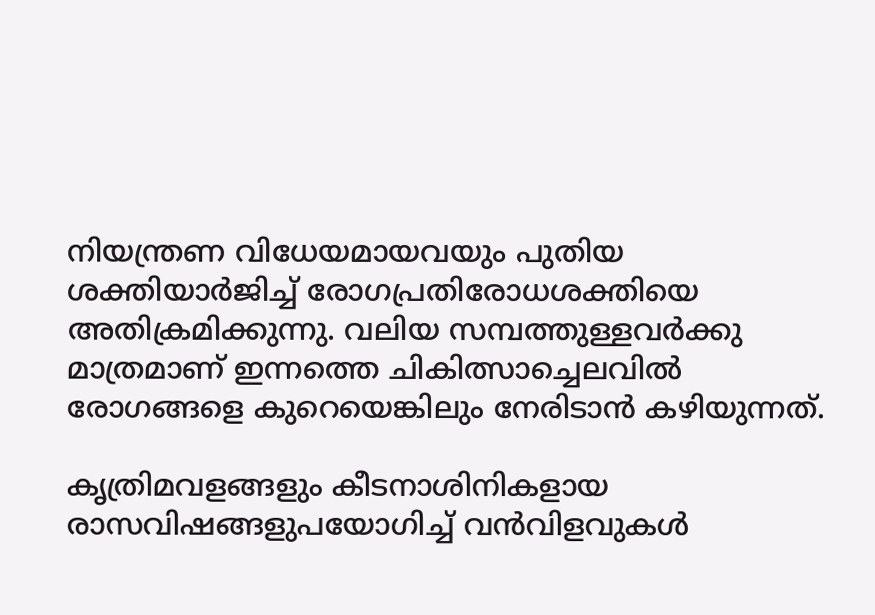നിയന്ത്രണ വിധേയമായവയും പുതിയ ശക്തിയാര്‍ജിച്ച് രോഗപ്രതിരോധശക്തിയെ അതിക്രമിക്കുന്നു. വലിയ സമ്പത്തുള്ളവര്‍ക്കു മാത്രമാണ് ഇന്നത്തെ ചികിത്സാച്ചെലവില്‍ രോഗങ്ങളെ കുറെയെങ്കിലും നേരിടാന്‍ കഴിയുന്നത്.

കൃത്രിമവളങ്ങളും കീടനാശിനികളായ രാസവിഷങ്ങളുപയോഗിച്ച് വന്‍വിളവുകള്‍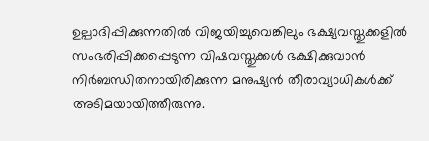ഉല്പാദിപ്പിക്കുന്നതില്‍ വിജയിച്ചുവെങ്കിലും ഭക്ഷ്യവസ്തുക്കളില്‍ സംഭരിപ്പിക്കപ്പെടുന്ന വിഷവസ്തുക്കള്‍ ഭക്ഷിക്കുവാന്‍ നിര്‍ബന്ധിതനായിരിക്കുന്ന മനുഷ്യന്‍ തീരാവ്യാധികള്‍ക്ക് അടിമയായിത്തീരുന്നു.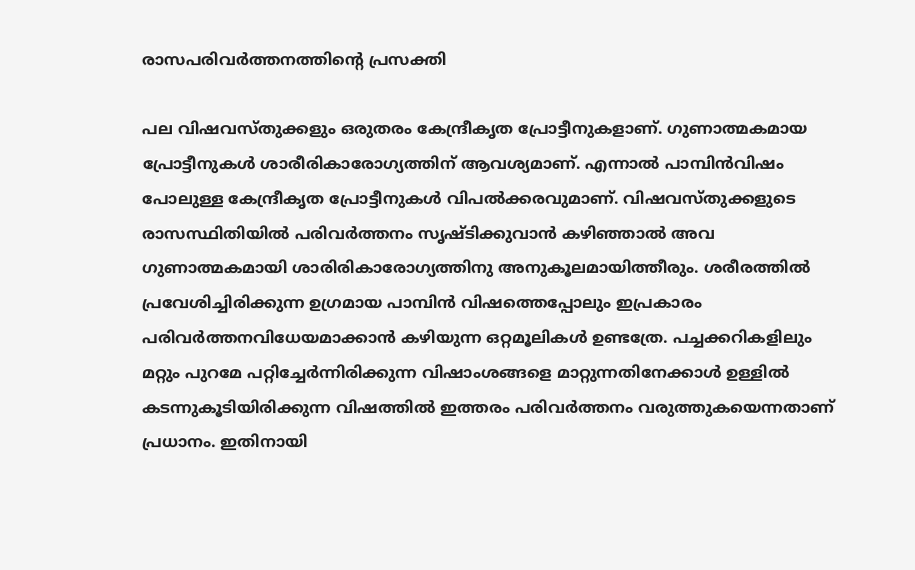രാസപരിവര്‍ത്തനത്തിന്റെ പ്രസക്തി

പല വിഷവസ്തുക്കളും ഒരുതരം കേന്ദ്രീകൃത പ്രോട്ടീനുകളാണ്. ഗുണാത്മകമായ പ്രോട്ടീനുകള്‍ ശാരീരികാരോഗ്യത്തിന് ആവശ്യമാണ്. എന്നാല്‍ പാമ്പിന്‍വിഷം പോലുള്ള കേന്ദ്രീകൃത പ്രോട്ടീനുകള്‍ വിപല്‍ക്കരവുമാണ്. വിഷവസ്തുക്കളുടെ രാസസ്ഥിതിയില്‍ പരിവര്‍ത്തനം സൃഷ്ടിക്കുവാന്‍ കഴിഞ്ഞാല്‍ അവ ഗുണാത്മകമായി ശാരിരികാരോഗ്യത്തിനു അനുകൂലമായിത്തീരും. ശരീരത്തില്‍ പ്രവേശിച്ചിരിക്കുന്ന ഉഗ്രമായ പാമ്പിന്‍ വിഷത്തെപ്പോലും ഇപ്രകാരം പരിവര്‍ത്തനവിധേയമാക്കാന്‍ കഴിയുന്ന ഒറ്റമൂലികള്‍ ഉണ്ടത്രേ. പച്ചക്കറികളിലും മറ്റും പുറമേ പറ്റിച്ചേര്‍ന്നിരിക്കുന്ന വിഷാംശങ്ങളെ മാറ്റുന്നതിനേക്കാള്‍ ഉള്ളില്‍ കടന്നുകൂടിയിരിക്കുന്ന വിഷത്തില്‍ ഇത്തരം പരിവര്‍ത്തനം വരുത്തുകയെന്നതാണ് പ്രധാനം. ഇതിനായി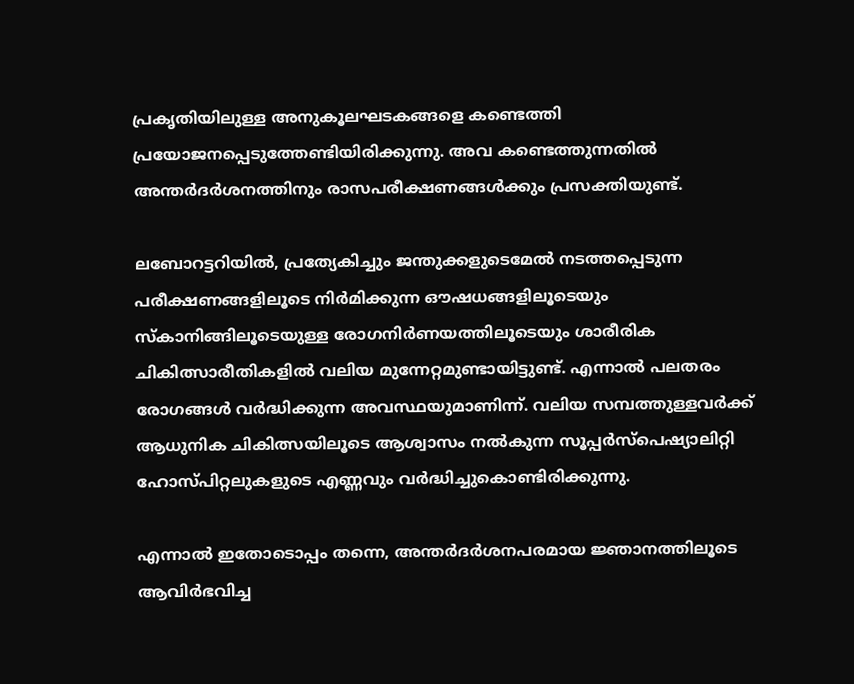പ്രകൃതിയിലുള്ള അനുകൂലഘടകങ്ങളെ കണ്ടെത്തി പ്രയോജനപ്പെടുത്തേണ്ടിയിരിക്കുന്നു. അവ കണ്ടെത്തുന്നതില്‍ അന്തര്‍ദര്‍ശനത്തിനും രാസപരീക്ഷണങ്ങള്‍ക്കും പ്രസക്തിയുണ്ട്.

ലബോറട്ടറിയില്‍, പ്രത്യേകിച്ചും ജന്തുക്കളുടെമേല്‍ നടത്തപ്പെടുന്ന പരീക്ഷണങ്ങളിലൂടെ നിര്‍മിക്കുന്ന ഔഷധങ്ങളിലൂടെയും സ്‌കാനിങ്ങിലൂടെയുള്ള രോഗനിര്‍ണയത്തിലൂടെയും ശാരീരിക ചികിത്സാരീതികളില്‍ വലിയ മുന്നേറ്റമുണ്ടായിട്ടുണ്ട്. എന്നാല്‍ പലതരം രോഗങ്ങള്‍ വര്‍ദ്ധിക്കുന്ന അവസ്ഥയുമാണിന്ന്. വലിയ സമ്പത്തുള്ളവര്‍ക്ക് ആധുനിക ചികിത്സയിലൂടെ ആശ്വാസം നല്‍കുന്ന സൂപ്പര്‍സ്‌പെഷ്യാലിറ്റി ഹോസ്പിറ്റലുകളുടെ എണ്ണവും വര്‍ദ്ധിച്ചുകൊണ്ടിരിക്കുന്നു.

എന്നാല്‍ ഇതോടൊപ്പം തന്നെ, അന്തര്‍ദര്‍ശനപരമായ ജ്ഞാനത്തിലൂടെ ആവിര്‍ഭവിച്ച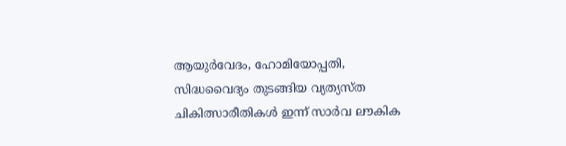ആയുര്‍വേദം, ഹോമിയോപ്പതി, സിദ്ധവൈദ്യം തുടങ്ങിയ വ്യത്യസ്ത ചികിത്സാരീതികള്‍ ഇന്ന് സാര്‍വ ലൗകിക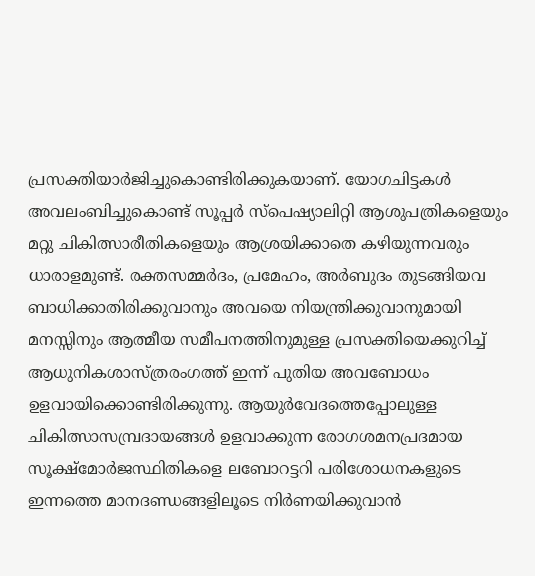പ്രസക്തിയാര്‍ജിച്ചുകൊണ്ടിരിക്കുകയാണ്. യോഗചിട്ടകള്‍ അവലംബിച്ചുകൊണ്ട് സൂപ്പര്‍ സ്‌പെഷ്യാലിറ്റി ആശുപത്രികളെയും മറ്റു ചികിത്സാരീതികളെയും ആശ്രയിക്കാതെ കഴിയുന്നവരും ധാരാളമുണ്ട്. രക്തസമ്മര്‍ദം, പ്രമേഹം, അര്‍ബുദം തുടങ്ങിയവ ബാധിക്കാതിരിക്കുവാനും അവയെ നിയന്ത്രിക്കുവാനുമായി മനസ്സിനും ആത്മീയ സമീപനത്തിനുമുള്ള പ്രസക്തിയെക്കുറിച്ച് ആധുനികശാസ്ത്രരംഗത്ത് ഇന്ന് പുതിയ അവബോധം ഉളവായിക്കൊണ്ടിരിക്കുന്നു. ആയുര്‍വേദത്തെപ്പോലുള്ള ചികിത്സാസമ്പ്രദായങ്ങള്‍ ഉളവാക്കുന്ന രോഗശമനപ്രദമായ സൂക്ഷ്‌മോര്‍ജസ്ഥിതികളെ ലബോറട്ടറി പരിശോധനകളുടെ ഇന്നത്തെ മാനദണ്ഡങ്ങളിലൂടെ നിര്‍ണയിക്കുവാന്‍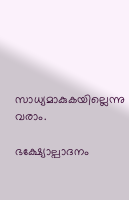സാധ്യമാകുകയില്ലെന്നു വരാം.

ഭക്ഷ്യോല്പാദനം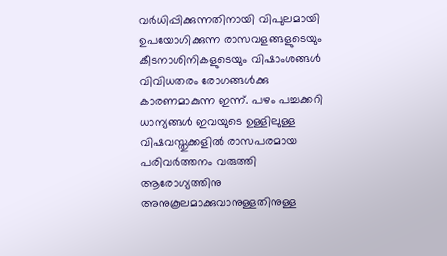വര്‍ധിപ്പിക്കുന്നതിനായി വിപുലമായി ഉപയോഗിക്കുന്ന രാസവളങ്ങളുടെയും കീടനാശിനികളുടെയും വിഷാംശങ്ങള്‍ വിവിധതരം രോഗങ്ങള്‍ക്കു കാരണമാകുന്ന ഇന്ന്. പഴം പച്ചക്കറി ധാന്യങ്ങള്‍ ഇവയുടെ ഉള്ളിലുള്ള വിഷവസ്തുക്കളില്‍ രാസപരമായ പരിവര്‍ത്തനം വരുത്തി ആരോഗ്യത്തിനു അനുകൂലമാക്കുവാനുള്ളതിനുള്ള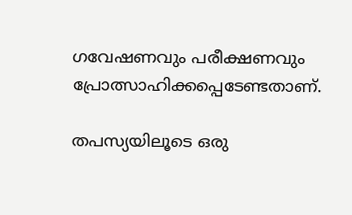ഗവേഷണവും പരീക്ഷണവും പ്രോത്സാഹിക്കപ്പെടേണ്ടതാണ്.

തപസ്യയിലൂടെ ഒരു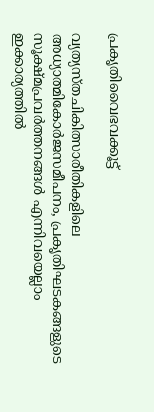പ്രകൃതിവൈഭവക്കൂട്ട്

വ്യത്യസ്തചികിത്സാരീതികളിലെ അധ്യാത്മികോര്‍ജസമീപനം, പ്രകൃതിഘടകങ്ങളുടെ സൂക്ഷ്മപ്രവര്‍ത്തനങ്ങള്‍ എന്നിവയെല്ലാം ഇക്കാര്യത്തില്‍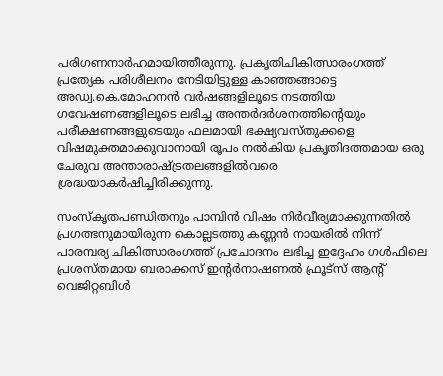പരിഗണനാര്‍ഹമായിത്തീരുന്നു. പ്രകൃതിചികിത്സാരംഗത്ത് പ്രത്യേക പരിശീലനം നേടിയിട്ടുള്ള കാഞ്ഞങ്ങാട്ടെ അഡ്വ.കെ.മോഹനന്‍ വര്‍ഷങ്ങളിലൂടെ നടത്തിയ ഗവേഷണങ്ങളിലൂടെ ലഭിച്ച അന്തര്‍ദര്‍ശനത്തിന്റെയും പരീക്ഷണങ്ങളുടെയും ഫലമായി ഭക്ഷ്യവസ്തുക്കളെ വിഷമുക്തമാക്കുവാനായി രൂപം നല്‍കിയ പ്രകൃതിദത്തമായ ഒരു ചേരുവ അന്താരാഷ്‌ട്രതലങ്ങളില്‍വരെ ശ്രദ്ധയാകര്‍ഷിച്ചിരിക്കുന്നു.

സംസ്‌കൃതപണ്ഡിതനും പാമ്പിന്‍ വിഷം നിര്‍വീര്യമാക്കുന്നതില്‍ പ്രഗത്ഭനുമായിരുന്ന കൊല്ലടത്തു കണ്ണന്‍ നായരില്‍ നിന്ന് പാരമ്പര്യ ചികിത്സാരംഗത്ത് പ്രചോദനം ലഭിച്ച ഇദ്ദേഹം ഗള്‍ഫിലെ പ്രശസ്തമായ ബരാക്കസ് ഇന്റര്‍നാഷണല്‍ ഫ്രൂട്‌സ് ആന്റ് വെജിറ്റബിള്‍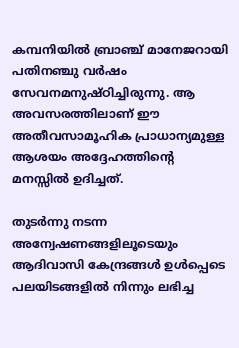കമ്പനിയില്‍ ബ്രാഞ്ച് മാനേജറായി പതിനഞ്ചു വര്‍ഷം സേവനമനുഷ്ഠിച്ചിരുന്നു. ആ അവസരത്തിലാണ് ഈ അതീവസാമൂഹിക പ്രാധാന്യമുള്ള ആശയം അദ്ദേഹത്തിന്റെ മനസ്സില്‍ ഉദിച്ചത്.

തുടര്‍ന്നു നടന്ന അന്വേഷണങ്ങളിലൂടെയും ആദിവാസി കേന്ദ്രങ്ങള്‍ ഉള്‍പ്പെടെ പലയിടങ്ങളില്‍ നിന്നും ലഭിച്ച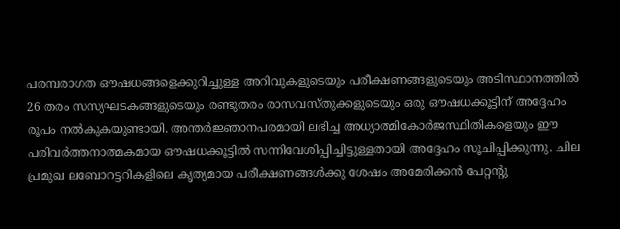പരമ്പരാഗത ഔഷധങ്ങളെക്കുറിച്ചുള്ള അറിവുകളുടെയും പരീക്ഷണങ്ങളുടെയും അടിസ്ഥാനത്തില്‍ 26 തരം സസ്യഘടകങ്ങളുടെയും രണ്ടുതരം രാസവസ്തുക്കളുടെയും ഒരു ഔഷധക്കൂട്ടിന് അദ്ദേഹം രൂപം നല്‍കുകയുണ്ടായി. അന്തര്‍ജ്ഞാനപരമായി ലഭിച്ച അധ്യാത്മികോര്‍ജസ്ഥിതികളെയും ഈ പരിവര്‍ത്തനാത്മകമായ ഔഷധക്കൂട്ടില്‍ സന്നിവേശിപ്പിച്ചിട്ടുള്ളതായി അദ്ദേഹം സൂചിപ്പിക്കുന്നു. ചില പ്രമുഖ ലബോറട്ടറികളിലെ കൃത്യമായ പരീക്ഷണങ്ങള്‍ക്കു ശേഷം അമേരിക്കന്‍ പേറ്റന്റു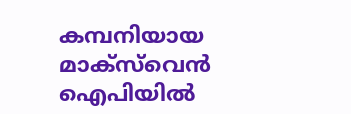കമ്പനിയായ മാക്‌സ്‌വെന്‍ ഐപിയില്‍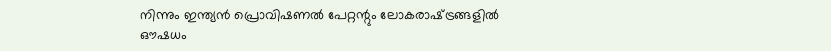നിന്നും ഇന്ത്യന്‍ പ്രൊവിഷണല്‍ പേറ്റന്റും ലോകരാഷ്‌ട്രങ്ങളില്‍ ഔഷധം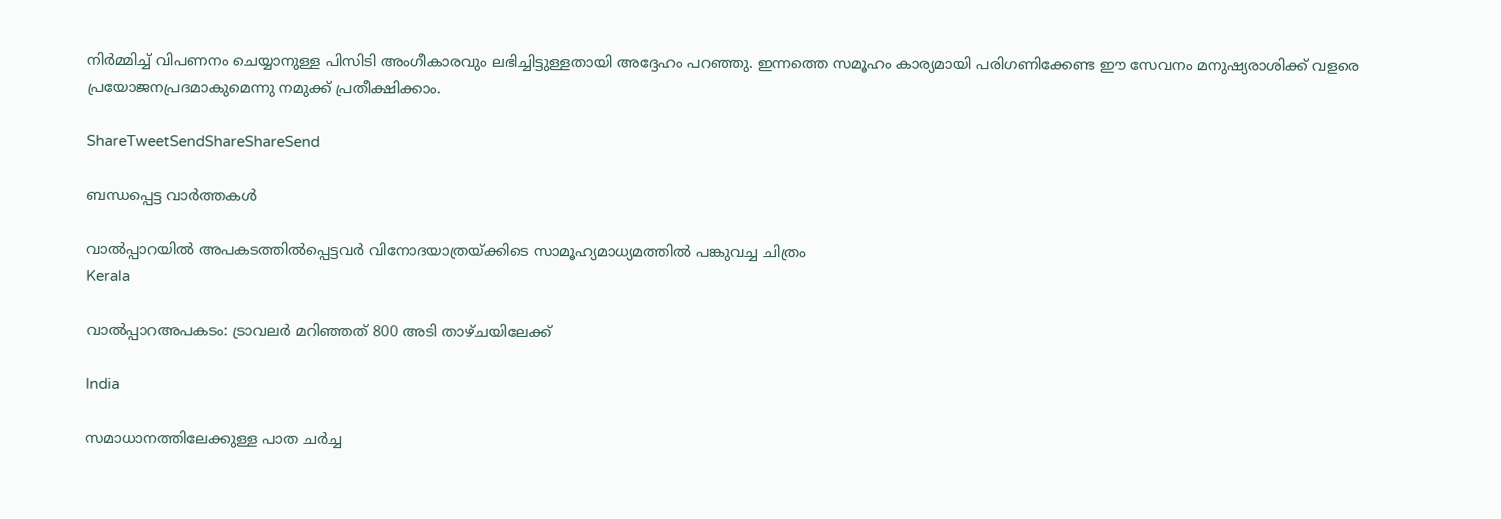നിര്‍മ്മിച്ച് വിപണനം ചെയ്യാനുള്ള പിസിടി അംഗീകാരവും ലഭിച്ചിട്ടുള്ളതായി അദ്ദേഹം പറഞ്ഞു. ഇന്നത്തെ സമൂഹം കാര്യമായി പരിഗണിക്കേണ്ട ഈ സേവനം മനുഷ്യരാശിക്ക് വളരെ പ്രയോജനപ്രദമാകുമെന്നു നമുക്ക് പ്രതീക്ഷിക്കാം.

ShareTweetSendShareShareSend

ബന്ധപ്പെട്ട വാര്‍ത്തകള്‍

വാല്‍പ്പാറയില്‍ അപകടത്തില്‍പ്പെട്ടവര്‍ വിനോദയാത്രയ്ക്കിടെ സാമൂഹ്യമാധ്യമത്തില്‍ പങ്കുവച്ച ചിത്രം
Kerala

വാല്‍പ്പാറഅപകടം: ട്രാവലര്‍ മറിഞ്ഞത് 800 അടി താഴ്ചയിലേക്ക്

India

സമാധാനത്തിലേക്കുള്ള പാത ചർച്ച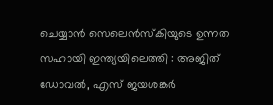ചെയ്യാൻ സെലെൻസ്‌കിയുടെ ഉന്നത സഹായി ഇന്ത്യയിലെത്തി : അജിത് ഡോവൽ, എസ് ജയശങ്കർ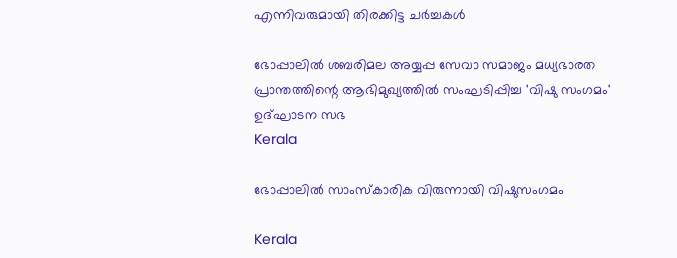എന്നിവരുമായി തിരക്കിട്ട ചർച്ചകൾ

ഭോപ്പാലില്‍ ശബരിമല അയ്യപ്പ സേവാ സമാജം മധ്യഭാരത പ്രാന്തത്തിന്റെ ആഭിമുഖ്യത്തില്‍ സംഘടിപ്പിച്ച 'വിഷു സംഗമം' ഉദ്ഘാടന സഭ
Kerala

ഭോപ്പാലില്‍ സാംസ്‌കാരിക വിരുന്നായി വിഷുസംഗമം

Kerala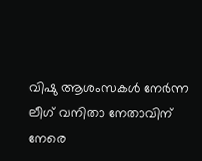വിഷു ആശംസകള്‍ നേര്‍ന്ന ലീഗ് വനിതാ നേതാവിന് നേരെ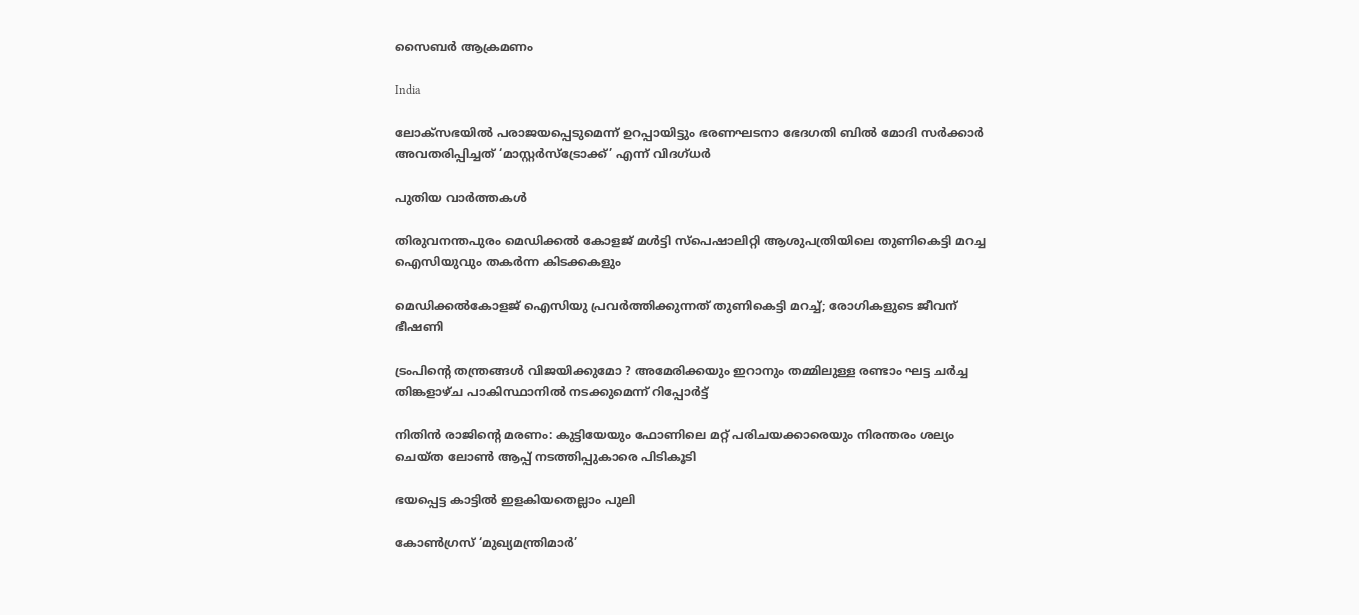സൈബര്‍ ആക്രമണം

India

ലോക്സഭയിൽ പരാജയപ്പെടുമെന്ന് ഉറപ്പായിട്ടും ഭരണഘടനാ ഭേദഗതി ബിൽ മോദി സർക്കാർ അവതരിപ്പിച്ചത് ‘മാസ്റ്റർസ്ട്രോക്ക്’ എന്ന് വിദഗ്ധർ

പുതിയ വാര്‍ത്തകള്‍

തിരുവനന്തപുരം മെഡിക്കല്‍ കോളജ് മള്‍ട്ടി സ്‌പെഷാലിറ്റി ആശുപത്രിയിലെ തുണികെട്ടി മറച്ച ഐസിയുവും തകര്‍ന്ന കിടക്കകളും

മെഡിക്കല്‍കോളജ് ഐസിയു പ്രവര്‍ത്തിക്കുന്നത് തുണികെട്ടി മറച്ച്; രോഗികളുടെ ജീവന് ഭീഷണി

ട്രംപിന്റെ തന്ത്രങ്ങൾ വിജയിക്കുമോ ? അമേരിക്കയും ഇറാനും തമ്മിലുള്ള രണ്ടാം ഘട്ട ചർച്ച തിങ്കളാഴ്ച പാകിസ്ഥാനിൽ നടക്കുമെന്ന് റിപ്പോർട്ട്

നിതിന്‍ രാജിന്റെ മരണം: കുട്ടിയേയും ഫോണിലെ മറ്റ് പരിചയക്കാരെയും നിരന്തരം ശല്യം ചെയ്ത ലോണ്‍ ആപ്പ് നടത്തിപ്പുകാരെ പിടികൂടി

ഭയപ്പെട്ട കാട്ടില്‍ ഇളകിയതെല്ലാം പുലി

കോണ്‍ഗ്രസ് ‘മുഖ്യമന്ത്രിമാര്‍’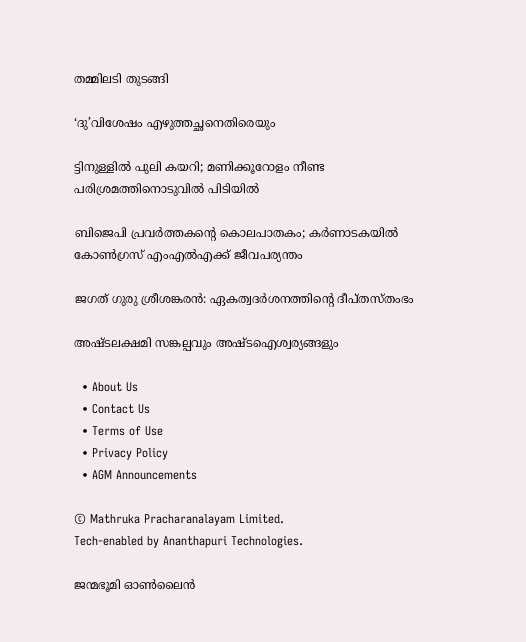തമ്മിലടി തുടങ്ങി

‘ദു’വിശേഷം എഴുത്തച്ഛനെതിരെയും

ട്ടിനുള്ളിൽ പുലി കയറി; മണിക്കൂറോളം നീണ്ട പരിശ്രമത്തിനൊടുവിൽ പിടിയില്‍

ബിജെപി പ്രവർത്തകന്റെ കൊലപാതകം; കർണാടകയിൽ കോൺഗ്രസ് എംഎൽഎക്ക് ജീവപര്യന്തം

ജഗത് ഗുരു ശ്രീശങ്കരന്‍: ഏകത്വദര്‍ശനത്തിന്റെ ദീപ്തസ്തംഭം

അഷ്ടലക്ഷമി സങ്കല്പവും അഷ്ടഐശ്വര്യങ്ങളും

  • About Us
  • Contact Us
  • Terms of Use
  • Privacy Policy
  • AGM Announcements

© Mathruka Pracharanalayam Limited.
Tech-enabled by Ananthapuri Technologies.

ജന്മഭൂമി ഓണ്‍ലൈന്‍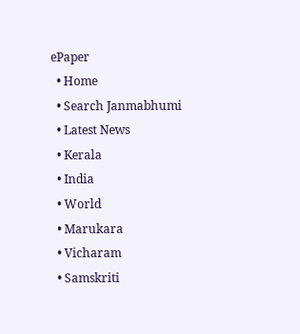ePaper
  • Home
  • Search Janmabhumi
  • Latest News
  • Kerala
  • India
  • World
  • Marukara
  • Vicharam
  • Samskriti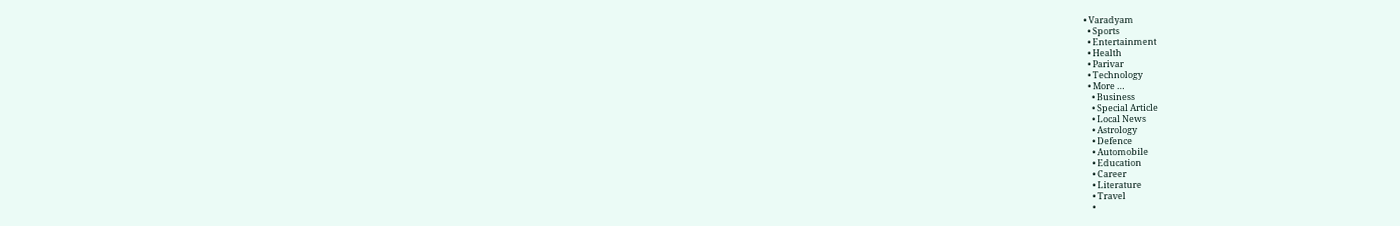• Varadyam
  • Sports
  • Entertainment
  • Health
  • Parivar
  • Technology
  • More …
    • Business
    • Special Article
    • Local News
    • Astrology
    • Defence
    • Automobile
    • Education
    • Career
    • Literature
    • Travel
    •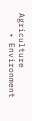Agriculture
    • Environment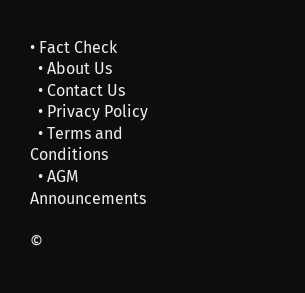• Fact Check
  • About Us
  • Contact Us
  • Privacy Policy
  • Terms and Conditions
  • AGM Announcements

©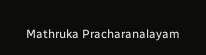Mathruka Pracharanalayam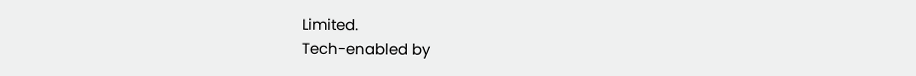Limited.
Tech-enabled by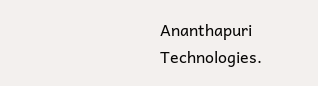Ananthapuri Technologies.